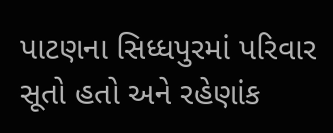પાટણના સિધ્ધપુરમાં પરિવાર સૂતો હતો અને રહેણાંક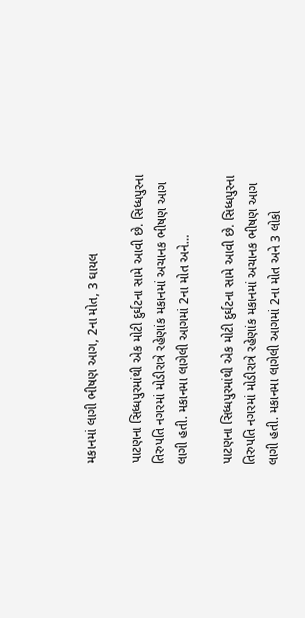મકાનમાં લાગી ભીષણ આગ, 2ના મોત, 3 ઘાયલ

પાટણના સિધ્ધપુરમાંથી એક મોટી દુર્ઘટના સામે આવી છે. સિધ્ધપુરના તિરુપતિ નગરમાં મોડીરાત્રે રહેણાંક મકાનમાં અચાનક ભીષણ આગ લાગી હતી. મકાનમા લાગેલી આગમાં 2ના મોત અને…

પાટણના સિધ્ધપુરમાંથી એક મોટી દુર્ઘટના સામે આવી છે. સિધ્ધપુરના તિરુપતિ નગરમાં મોડીરાત્રે રહેણાંક મકાનમાં અચાનક ભીષણ આગ લાગી હતી. મકાનમા લાગેલી આગમાં 2ના મોત અને 3 લોકો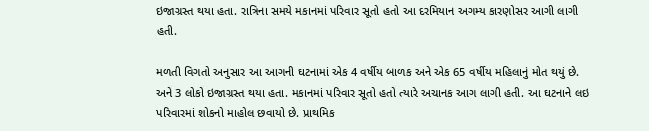ઇજાગ્રસ્ત થયા હતા. રાત્રિના સમયે મકાનમાં પરિવાર સૂતો હતો આ દરમિયાન અગમ્ય કારણોસર આગી લાગી હતી.

મળતી વિગતો અનુસાર આ આગની ઘટનામાં એક 4 વર્ષીય બાળક અને એક 65 વર્ષીય મહિલાનું મોત થયું છે. અને 3 લોકો ઇજાગ્રસ્ત થયા હતા. મકાનમાં પરિવાર સૂતો હતો ત્યારે અચાનક આગ લાગી હતી. આ ઘટનાને લઇ પરિવારમાં શોકનો માહોલ છવાયો છે. પ્રાથમિક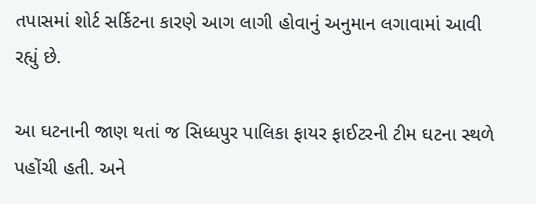તપાસમાં શોર્ટ સર્કિટના કારણે આગ લાગી હોવાનું અનુમાન લગાવામાં આવી રહ્યું છે.

આ ઘટનાની જાણ થતાં જ સિધ્ધપુર પાલિકા ફાયર ફાઈટરની ટીમ ઘટના સ્થળે પહોંચી હતી. અને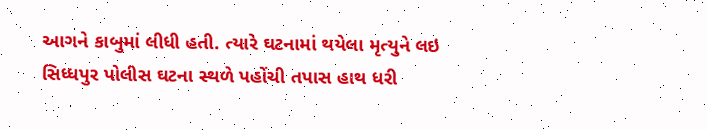આગને કાબુમાં લીધી હતી. ત્યારે ઘટનામાં થયેલા મૃત્યુને લઇ સિધ્ધપુર પોલીસ ઘટના સ્થળે પહોંચી તપાસ હાથ ધરી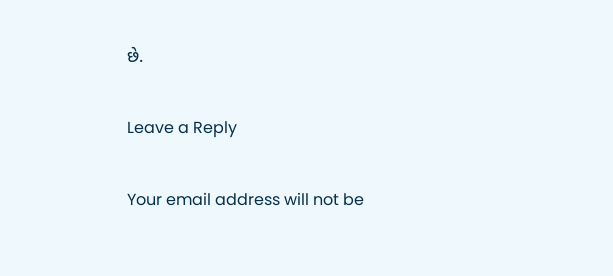છે.

Leave a Reply

Your email address will not be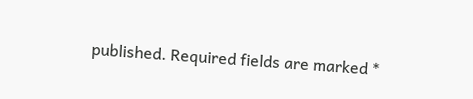published. Required fields are marked *